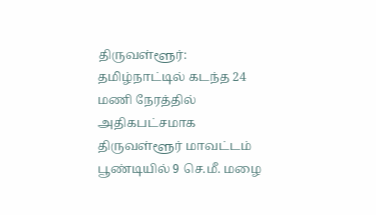திருவள்ளூர்: தமிழ்நாட்டில் கடந்த 24 மணி நேரத்தில் அதிகபட்சமாக திருவள்ளூர் மாவட்டம் பூண்டியில் 9 செ.மீ. மழை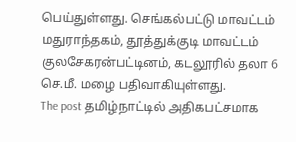பெய்துள்ளது. செங்கல்பட்டு மாவட்டம் மதுராந்தகம், தூத்துக்குடி மாவட்டம் குலசேகரன்பட்டினம், கடலூரில் தலா 6 செ.மீ. மழை பதிவாகியுள்ளது.
The post தமிழ்நாட்டில் அதிகபட்சமாக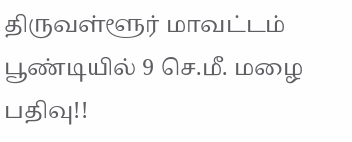திருவள்ளூர் மாவட்டம் பூண்டியில் 9 செ.மீ. மழை பதிவு!!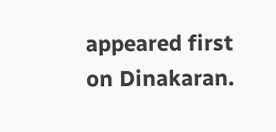appeared first on Dinakaran.